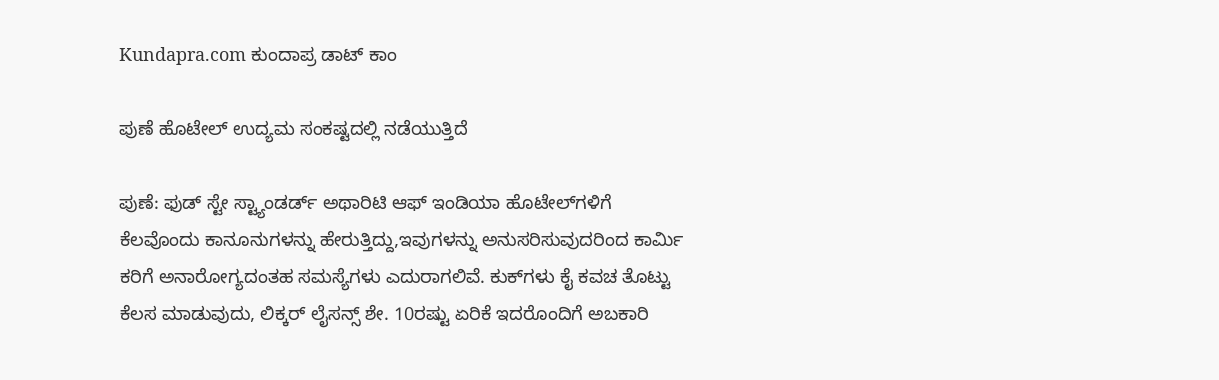Kundapra.com ಕುಂದಾಪ್ರ ಡಾಟ್ ಕಾಂ

ಪುಣೆ ಹೊಟೇಲ್‌ ಉದ್ಯಮ ಸಂಕಷ್ಟದಲ್ಲಿ ನಡೆಯುತ್ತಿದೆ

ಪುಣೆ: ಫುಡ್‌ ಸ್ಟೇ ಸ್ಟ್ಯಾಂಡರ್ಡ್‌ ಅಥಾರಿಟಿ ಆಫ್‌ ಇಂಡಿಯಾ ಹೊಟೇಲ್‌ಗ‌ಳಿಗೆ ಕೆಲವೊಂದು ಕಾನೂನುಗಳನ್ನು ಹೇರುತ್ತಿದ್ದು,ಇವುಗಳನ್ನು ಅನುಸರಿಸುವುದರಿಂದ ಕಾರ್ಮಿ ಕರಿಗೆ ಅನಾರೋಗ್ಯದಂತಹ ಸಮಸ್ಯೆಗಳು ಎದುರಾಗಲಿವೆ. ಕುಕ್‌ಗಳು ಕೈ ಕವಚ ತೊಟ್ಟು ಕೆಲಸ ಮಾಡುವುದು, ಲಿಕ್ಕರ್‌ ಲೈಸನ್ಸ್‌ ಶೇ. 10ರಷ್ಟು ಏರಿಕೆ ಇದರೊಂದಿಗೆ ಅಬಕಾರಿ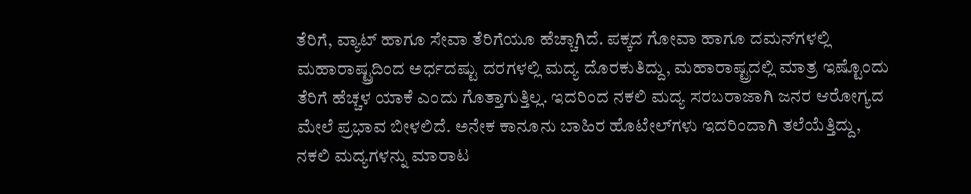ತೆರಿಗೆ, ವ್ಯಾಟ್‌ ಹಾಗೂ ಸೇವಾ ತೆರಿಗೆಯೂ ಹೆಚ್ಚಾಗಿದೆ. ಪಕ್ಕದ ಗೋವಾ ಹಾಗೂ ದಮನ್‌ಗಳಲ್ಲಿ ಮಹಾರಾಷ್ಟ್ರದಿಂದ ಅರ್ಧದಷ್ಟು ದರಗಳಲ್ಲಿ ಮದ್ಯ ದೊರಕುತಿದ್ದು, ಮಹಾರಾಷ್ಟ್ರದಲ್ಲಿ ಮಾತ್ರ ಇಷ್ಟೊಂದು ತೆರಿಗೆ ಹೆಚ್ಚಳ ಯಾಕೆ ಎಂದು ಗೊತ್ತಾಗುತ್ತಿಲ್ಲ. ಇದರಿಂದ ನಕಲಿ ಮದ್ಯ ಸರಬರಾಜಾಗಿ ಜನರ ಆರೋಗ್ಯದ ಮೇಲೆ ಪ್ರಭಾವ ಬೀಳಲಿದೆ. ಅನೇಕ ಕಾನೂನು ಬಾಹಿರ ಹೊಟೇಲ್‌ಗ‌ಳು ಇದರಿಂದಾಗಿ ತಲೆಯೆತ್ತಿದ್ದು, ನಕಲಿ ಮದ್ಯಗಳನ್ನು ಮಾರಾಟ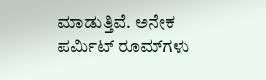ಮಾಡುತ್ತಿವೆ. ಅನೇಕ ಪರ್ಮಿಟ್‌ ರೂಮ್‌ಗಳು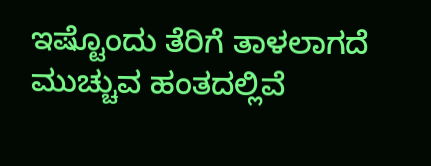ಇಷ್ಟೊಂದು ತೆರಿಗೆ ತಾಳಲಾಗದೆ ಮುಚ್ಚುವ ಹಂತದಲ್ಲಿವೆ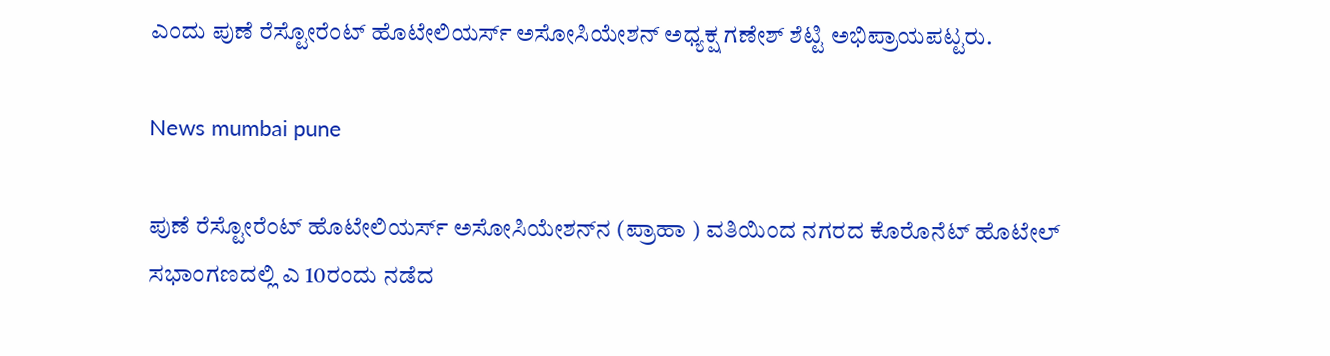ಎಂದು ಪುಣೆ ರೆಸ್ಟೋರೆಂಟ್‌ ಹೊಟೇಲಿಯರ್ಸ್‌ ಅಸೋಸಿಯೇಶನ್‌ ಅಧ್ಯಕ್ಷ ಗಣೇಶ್‌ ಶೆಟ್ಟಿ ಅಭಿಪ್ರಾಯಪಟ್ಟರು.

News mumbai pune

ಪುಣೆ ರೆಸ್ಟೋರೆಂಟ್‌ ಹೊಟೇಲಿಯರ್ಸ್‌ ಅಸೋಸಿಯೇಶನ್‌ನ (ಪ್ರಾಹಾ ) ವತಿಯಿಂದ ನಗರದ ಕೊರೊನೆಟ್‌ ಹೊಟೇಲ್‌ ಸಭಾಂಗಣದಲ್ಲಿ ಎ 10ರಂದು ನಡೆದ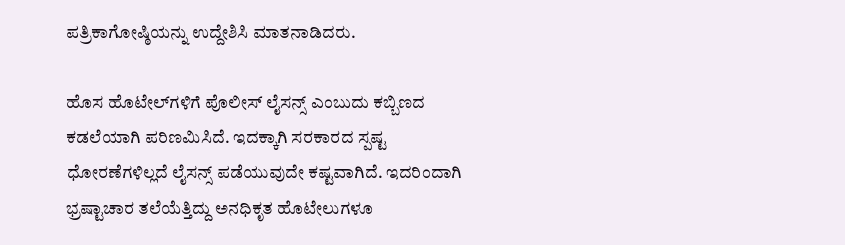ಪತ್ರಿಕಾಗೋಷ್ಠಿಯನ್ನು ಉದ್ದೇಶಿಸಿ ಮಾತನಾಡಿದರು.

ಹೊಸ ಹೊಟೇಲ್‌ಗ‌ಳಿಗೆ ಪೊಲೀಸ್‌ ಲೈಸನ್ಸ್‌ ಎಂಬುದು ಕಬ್ಬಿಣದ ಕಡಲೆಯಾಗಿ ಪರಿಣಮಿಸಿದೆ. ಇದಕ್ಕಾಗಿ ಸರಕಾರದ ಸ್ಪಷ್ಟ ಧೋರಣೆಗಳಿಲ್ಲದೆ ಲೈಸನ್ಸ್‌ ಪಡೆಯುವುದೇ ಕಷ್ಟವಾಗಿದೆ. ಇದರಿಂದಾಗಿ ಭ್ರಷ್ಟಾಚಾರ ತಲೆಯೆತ್ತಿದ್ದು ಅನಧಿಕೃತ ಹೊಟೇಲುಗಳೂ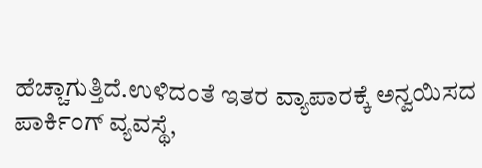ಹೆಚ್ಚಾಗುತ್ತಿದೆ.ಉಳಿದಂತೆ ಇತರ ವ್ಯಾಪಾರಕ್ಕೆ ಅನ್ವಯಿಸದ ಪಾರ್ಕಿಂಗ್‌ ವ್ಯವಸ್ಥೆ,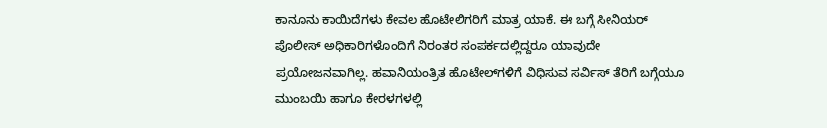ಕಾನೂನು ಕಾಯಿದೆಗಳು ಕೇವಲ ಹೊಟೇಲಿಗರಿಗೆ ಮಾತ್ರ ಯಾಕೆ. ಈ ಬಗ್ಗೆ ಸೀನಿಯರ್‌ ಪೊಲೀಸ್‌ ಅಧಿಕಾರಿಗಳೊಂದಿಗೆ ನಿರಂತರ ಸಂಪರ್ಕದಲ್ಲಿದ್ದರೂ ಯಾವುದೇ ಪ್ರಯೋಜನವಾಗಿಲ್ಲ. ಹವಾನಿಯಂತ್ರಿತ ಹೊಟೇಲ್‌ಗ‌ಳಿಗೆ ವಿಧಿಸುವ ಸರ್ವಿಸ್‌ ತೆರಿಗೆ ಬಗ್ಗೆಯೂ ಮುಂಬಯಿ ಹಾಗೂ ಕೇರಳಗಳಲ್ಲಿ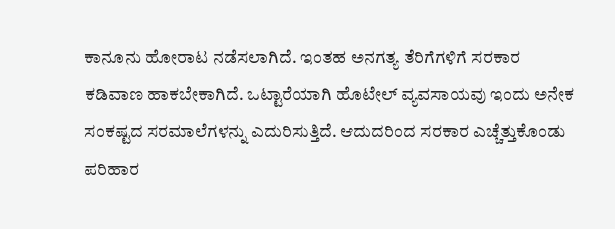ಕಾನೂನು ಹೋರಾಟ ನಡೆಸಲಾಗಿದೆ. ಇಂತಹ ಅನಗತ್ಯ ತೆರಿಗೆಗಳಿಗೆ ಸರಕಾರ ಕಡಿವಾಣ ಹಾಕಬೇಕಾಗಿದೆ. ಒಟ್ಟಾರೆಯಾಗಿ ಹೊಟೇಲ್‌ ವ್ಯವಸಾಯವು ಇಂದು ಅನೇಕ ಸಂಕಷ್ಟದ ಸರಮಾಲೆಗಳನ್ನು ಎದುರಿಸುತ್ತಿದೆ. ಆದುದರಿಂದ ಸರಕಾರ ಎಚ್ಚೆತ್ತುಕೊಂಡು ಪರಿಹಾರ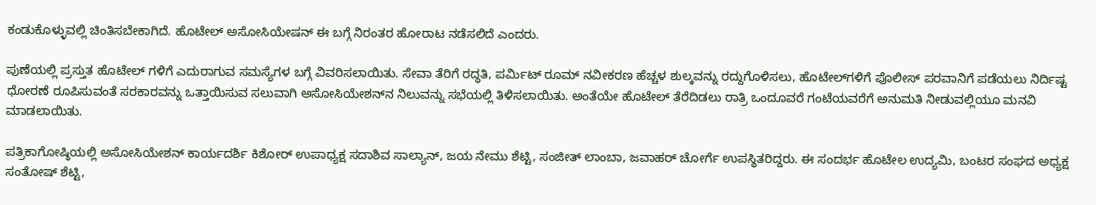ಕಂಡುಕೊಳ್ಳುವಲ್ಲಿ ಚಿಂತಿಸಬೇಕಾಗಿದೆ. ಹೊಟೇಲ್‌ ಅಸೋಸಿಯೇಷನ್‌ ಈ ಬಗ್ಗೆ ನಿರಂತರ ಹೋರಾಟ ನಡೆಸಲಿದೆ ಎಂದರು.

ಪುಣೆಯಲ್ಲಿ ಪ್ರಸ್ತುತ ಹೊಟೇಲ್‌ ಗಳಿಗೆ ಎದುರಾಗುವ ಸಮಸ್ಯೆಗಳ ಬಗ್ಗೆ ವಿವರಿಸಲಾಯಿತು. ಸೇವಾ ತೆರಿಗೆ ರದ್ಧತಿ, ಪರ್ಮಿಟ್‌ ರೂಮ್‌ ನವೀಕರಣ ಹೆಚ್ಚಳ ಶುಲ್ಕವನ್ನು ರದ್ದುಗೊಳಿಸಲು, ಹೊಟೇಲ್‌ಗಳಿಗೆ ಪೊಲೀಸ್‌ ಪರವಾನಿಗೆ ಪಡೆಯಲು ನಿರ್ದಿಷ್ಟ ಧೋರಣೆ ರೂಪಿಸುವಂತೆ ಸರಕಾರವನ್ನು ಒತ್ತಾಯಿಸುವ ಸಲುವಾಗಿ ಅಸೋಸಿಯೇಶನ್‌ನ ನಿಲುವನ್ನು ಸಭೆಯಲ್ಲಿ ತಿಳಿಸಲಾಯಿತು. ಅಂತೆಯೇ ಹೊಟೇಲ್‌ ತೆರೆದಿಡಲು ರಾತ್ರಿ ಒಂದೂವರೆ ಗಂಟೆಯವರೆಗೆ ಅನುಮತಿ ನೀಡುವಲ್ಲಿಯೂ ಮನವಿ ಮಾಡಲಾಯಿತು.

ಪತ್ರಿಕಾಗೋಷ್ಠಿಯಲ್ಲಿ ಅಸೋಸಿಯೇಶನ್‌ ಕಾರ್ಯದರ್ಶಿ ಕಿಶೋರ್‌ ಉಪಾಧ್ಯಕ್ಷ ಸದಾಶಿವ ಸಾಲ್ಯಾನ್‌, ಜಯ ನೇಮು ಶೆಟ್ಟಿ, ಸಂಜೀತ್‌ ಲಾಂಬಾ, ಜವಾಹರ್‌ ಚೋರ್ಗೆ ಉಪಸ್ಥಿತರಿದ್ದರು. ಈ ಸಂದರ್ಭ ಹೊಟೇಲ ಉದ್ಯಮಿ, ಬಂಟರ ಸಂಘದ ಅಧ್ಯಕ್ಷ ಸಂತೋಷ್‌ ಶೆಟ್ಟಿ,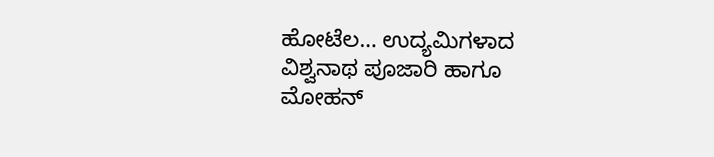ಹೋಟೆಲ… ಉದ್ಯಮಿಗಳಾದ ವಿಶ್ವನಾಥ ಪೂಜಾರಿ ಹಾಗೂ ಮೋಹನ್‌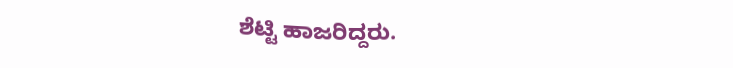ಶೆಟ್ಟಿ ಹಾಜರಿದ್ದರು.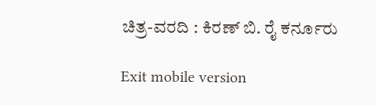ಚಿತ್ರ-ವರದಿ : ಕಿರಣ್‌ ಬಿ. ರೈ ಕರ್ನೂರು

Exit mobile version